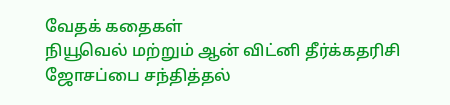வேதக் கதைகள்
நியூவெல் மற்றும் ஆன் விட்னி தீர்க்கதரிசி ஜோசப்பை சந்தித்தல்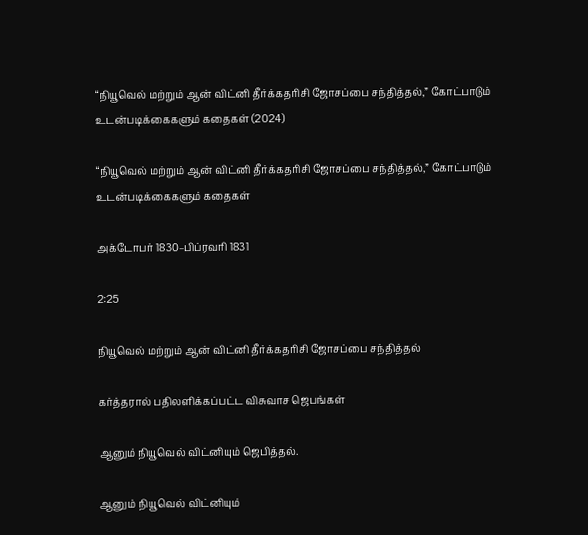“நியூவெல் மற்றும் ஆன் விட்னி தீர்க்கதரிசி ஜோசப்பை சந்தித்தல்,” கோட்பாடும் உடன்படிக்கைகளும் கதைகள் (2024)

“நியூவெல் மற்றும் ஆன் விட்னி தீர்க்கதரிசி ஜோசப்பை சந்தித்தல்,” கோட்பாடும் உடன்படிக்கைகளும் கதைகள்

அக்டோபர் 1830–பிப்ரவரி 1831

2:25

நியூவெல் மற்றும் ஆன் விட்னி தீர்க்கதரிசி ஜோசப்பை சந்தித்தல்

கர்த்தரால் பதிலளிக்கப்பட்ட விசுவாச ஜெபங்கள்

ஆனும் நியூவெல் விட்னியும் ஜெபித்தல்.

ஆனும் நியூவெல் விட்னியும்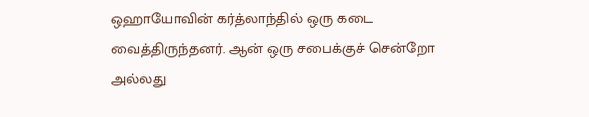ஒஹாயோவின் கர்த்லாந்தில் ஒரு கடை வைத்திருந்தனர். ஆன் ஒரு சபைக்குச் சென்றோ அல்லது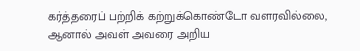கர்த்தரைப் பற்றிக் கற்றுக்கொண்டோ வளரவில்லை, ஆனால் அவள் அவரை அறிய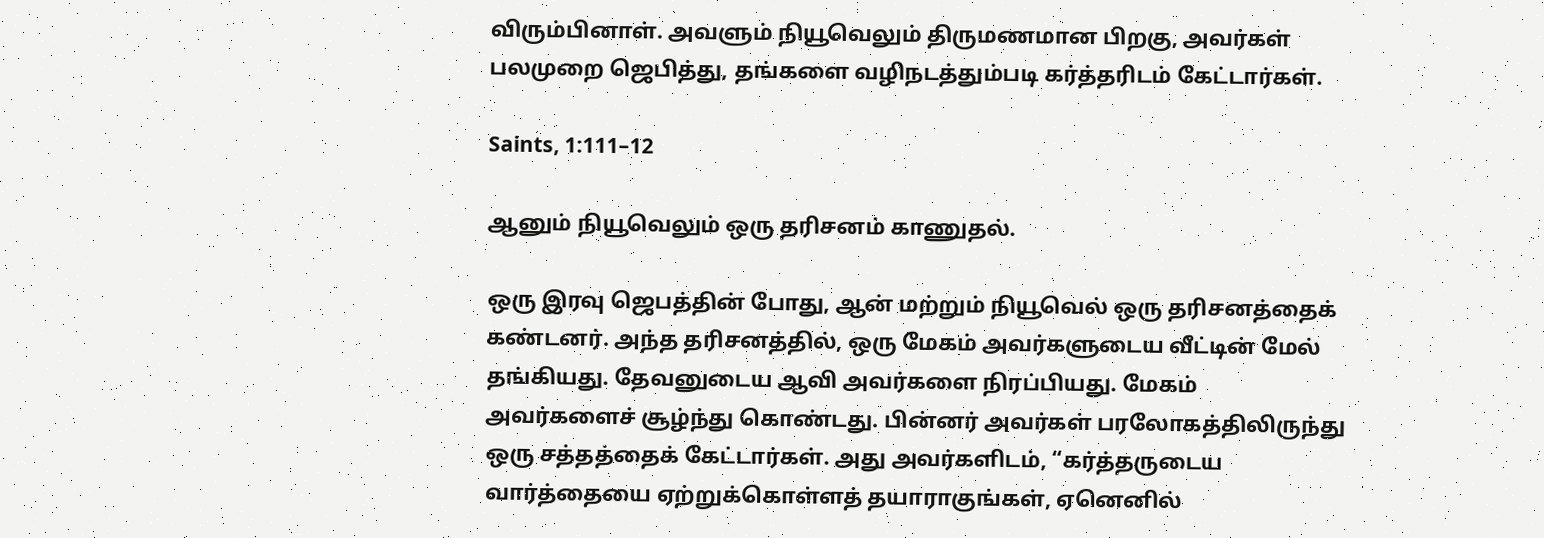விரும்பினாள். அவளும் நியூவெலும் திருமணமான பிறகு, அவர்கள் பலமுறை ஜெபித்து, தங்களை வழிநடத்தும்படி கர்த்தரிடம் கேட்டார்கள்.

Saints, 1:111–12

ஆனும் நியூவெலும் ஒரு தரிசனம் காணுதல்.

ஒரு இரவு ஜெபத்தின் போது, ஆன் மற்றும் நியூவெல் ஒரு தரிசனத்தைக் கண்டனர். அந்த தரிசனத்தில், ஒரு மேகம் அவர்களுடைய வீட்டின் மேல் தங்கியது. தேவனுடைய ஆவி அவர்களை நிரப்பியது. மேகம் அவர்களைச் சூழ்ந்து கொண்டது. பின்னர் அவர்கள் பரலோகத்திலிருந்து ஒரு சத்தத்தைக் கேட்டார்கள். அது அவர்களிடம், “கர்த்தருடைய வார்த்தையை ஏற்றுக்கொள்ளத் தயாராகுங்கள், ஏனெனில்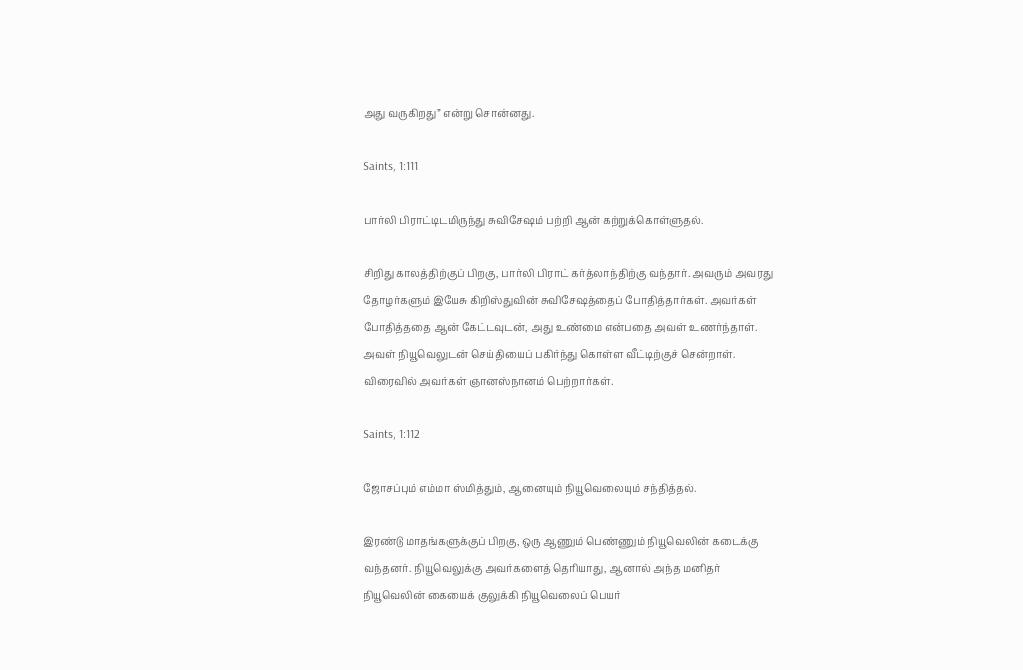அது வருகிறது” என்று சொன்னது.

Saints, 1:111

பார்லி பிராட்டிடமிருந்து சுவிசேஷம் பற்றி ஆன் கற்றுக்கொள்ளுதல்.

சிறிது காலத்திற்குப் பிறகு, பார்லி பிராட் கர்த்லாந்திற்கு வந்தார். அவரும் அவரது தோழர்களும் இயேசு கிறிஸ்துவின் சுவிசேஷத்தைப் போதித்தார்கள். அவர்கள் போதித்ததை ஆன் கேட்டவுடன், அது உண்மை என்பதை அவள் உணர்ந்தாள். அவள் நியூவெலுடன் செய்தியைப் பகிர்ந்து கொள்ள வீட்டிற்குச் சென்றாள். விரைவில் அவர்கள் ஞானஸ்நானம் பெற்றார்கள்.

Saints, 1:112

ஜோசப்பும் எம்மா ஸ்மித்தும், ஆனையும் நியூவெலையும் சந்தித்தல்.

இரண்டு மாதங்களுக்குப் பிறகு, ஒரு ஆணும் பெண்ணும் நியூவெலின் கடைக்கு வந்தனர். நியூவெலுக்கு அவர்களைத் தெரியாது, ஆனால் அந்த மனிதர் நியூவெலின் கையைக் குலுக்கி நியூவெலைப் பெயர்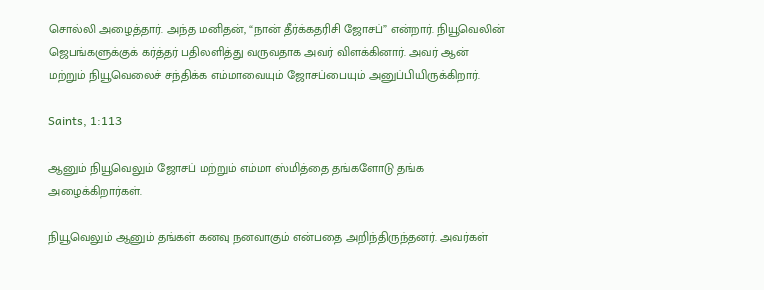சொல்லி அழைத்தார். அந்த மனிதன், “நான் தீர்க்கதரிசி ஜோசப்” என்றார். நியூவெலின் ஜெபங்களுக்குக் கர்த்தர் பதிலளித்து வருவதாக அவர் விளக்கினார். அவர் ஆன் மற்றும் நியூவெலைச் சந்திக்க எம்மாவையும் ஜோசப்பையும் அனுப்பியிருக்கிறார்.

Saints, 1:113

ஆனும் நியூவெலும் ஜோசப் மற்றும் எம்மா ஸ்மித்தை தங்களோடு தங்க அழைக்கிறார்கள்.

நியூவெலும் ஆனும் தங்கள் கனவு நனவாகும் என்பதை அறிந்திருந்தனர். அவர்கள்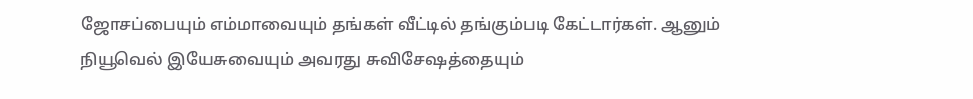ஜோசப்பையும் எம்மாவையும் தங்கள் வீட்டில் தங்கும்படி கேட்டார்கள். ஆனும் நியூவெல் இயேசுவையும் அவரது சுவிசேஷத்தையும்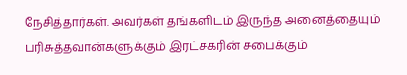நேசித்தார்கள். அவர்கள் தங்களிடம் இருந்த அனைத்தையும் பரிசுத்தவான்களுக்கும் இரட்சகரின் சபைக்கும்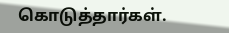கொடுத்தார்கள்.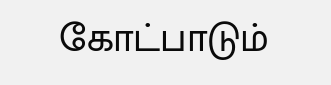கோட்பாடும்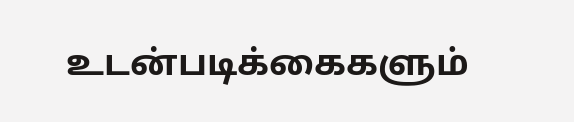உடன்படிக்கைகளும்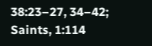38:23–27, 34–42; Saints, 1:114